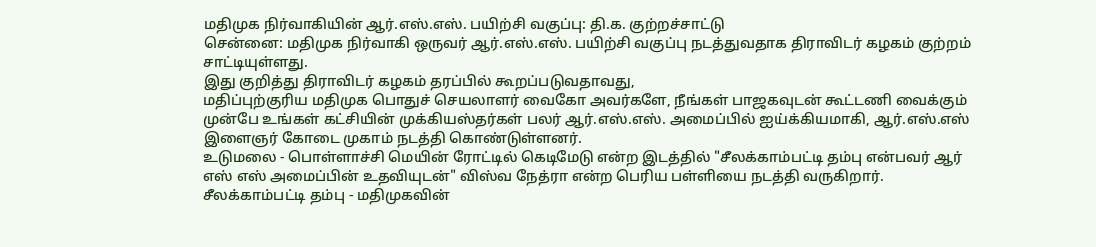மதிமுக நிர்வாகியின் ஆர்.எஸ்.எஸ். பயிற்சி வகுப்பு: தி.க. குற்றச்சாட்டு
சென்னை: மதிமுக நிர்வாகி ஒருவர் ஆர்.எஸ்.எஸ். பயிற்சி வகுப்பு நடத்துவதாக திராவிடர் கழகம் குற்றம் சாட்டியுள்ளது.
இது குறித்து திராவிடர் கழகம் தரப்பில் கூறப்படுவதாவது,
மதிப்புற்குரிய மதிமுக பொதுச் செயலாளர் வைகோ அவர்களே, நீங்கள் பாஜகவுடன் கூட்டணி வைக்கும் முன்பே உங்கள் கட்சியின் முக்கியஸ்தர்கள் பலர் ஆர்.எஸ்.எஸ். அமைப்பில் ஐய்க்கியமாகி, ஆர்.எஸ்.எஸ் இளைஞர் கோடை முகாம் நடத்தி கொண்டுள்ளனர்.
உடுமலை - பொள்ளாச்சி மெயின் ரோட்டில் கெடிமேடு என்ற இடத்தில் "சீலக்காம்பட்டி தம்பு என்பவர் ஆர் எஸ் எஸ் அமைப்பின் உதவியுடன்" விஸ்வ நேத்ரா என்ற பெரிய பள்ளியை நடத்தி வருகிறார்.
சீலக்காம்பட்டி தம்பு - மதிமுகவின்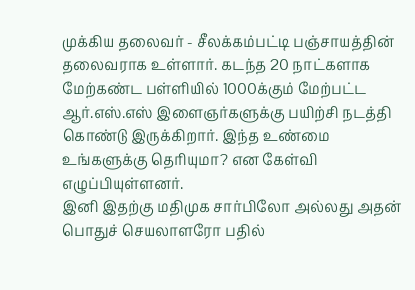முக்கிய தலைவர் - சீலக்கம்பட்டி பஞ்சாயத்தின் தலைவராக உள்ளார். கடந்த 20 நாட்களாக மேற்கண்ட பள்ளியில் 1000க்கும் மேற்பட்ட ஆர்.எஸ்.எஸ் இளைஞர்களுக்கு பயிற்சி நடத்தி கொண்டு இருக்கிறார். இந்த உண்மை உங்களுக்கு தெரியுமா? என கேள்வி எழுப்பியுள்ளனர்.
இனி இதற்கு மதிமுக சார்பிலோ அல்லது அதன் பொதுச் செயலாளரோ பதில்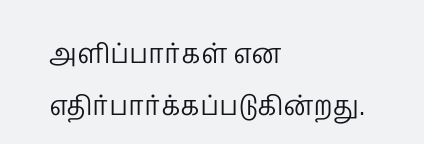அளிப்பார்கள் என எதிர்பார்க்கப்படுகின்றது.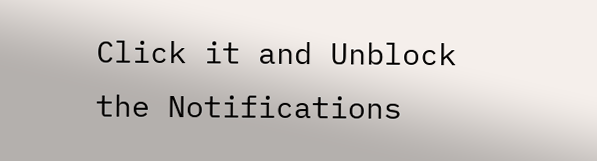Click it and Unblock the Notifications